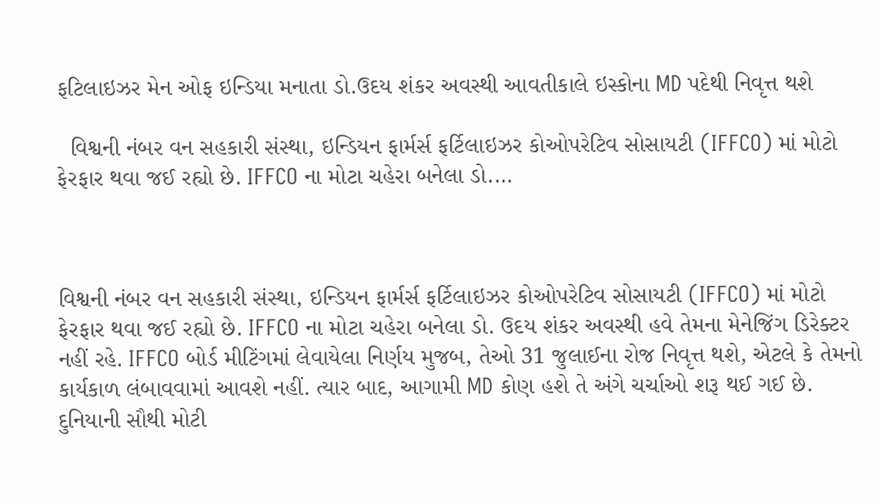ફટિલાઇઝર મેન ઓફ ઇન્ડિયા મનાતા ડો.ઉદય શંકર અવસ્થી આવતીકાલે ઇસ્કોના MD પદેથી નિવૃત્ત થશે

  વિશ્વની નંબર વન સહકારી સંસ્થા, ઇન્ડિયન ફાર્મર્સ ફર્ટિલાઇઝર કોઓપરેટિવ સોસાયટી (IFFCO) માં મોટો ફેરફાર થવા જઈ રહ્યો છે. IFFCO ના મોટા ચહેરા બનેલા ડો.…



વિશ્વની નંબર વન સહકારી સંસ્થા, ઇન્ડિયન ફાર્મર્સ ફર્ટિલાઇઝર કોઓપરેટિવ સોસાયટી (IFFCO) માં મોટો ફેરફાર થવા જઈ રહ્યો છે. IFFCO ના મોટા ચહેરા બનેલા ડો. ઉદય શંકર અવસ્થી હવે તેમના મેનેજિંગ ડિરેક્ટર નહીં રહે. IFFCO બોર્ડ મીટિંગમાં લેવાયેલા નિર્ણય મુજબ, તેઓ 31 જુલાઈના રોજ નિવૃત્ત થશે, એટલે કે તેમનો કાર્યકાળ લંબાવવામાં આવશે નહીં. ત્યાર બાદ, આગામી MD કોણ હશે તે અંગે ચર્ચાઓ શરૂ થઈ ગઈ છે.
દુનિયાની સૌથી મોટી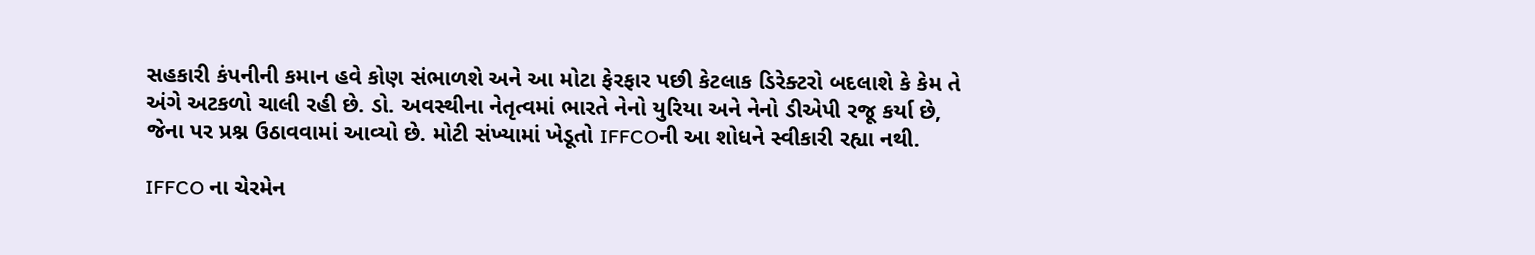સહકારી કંપનીની કમાન હવે કોણ સંભાળશે અને આ મોટા ફેરફાર પછી કેટલાક ડિરેક્ટરો બદલાશે કે કેમ તે અંગે અટકળો ચાલી રહી છે. ડો. અવસ્થીના નેતૃત્વમાં ભારતે નેનો યુરિયા અને નેનો ડીએપી રજૂ કર્યા છે, જેના પર પ્રશ્ન ઉઠાવવામાં આવ્યો છે. મોટી સંખ્યામાં ખેડૂતો IFFCOની આ શોધને સ્વીકારી રહ્યા નથી.

IFFCO ના ચેરમેન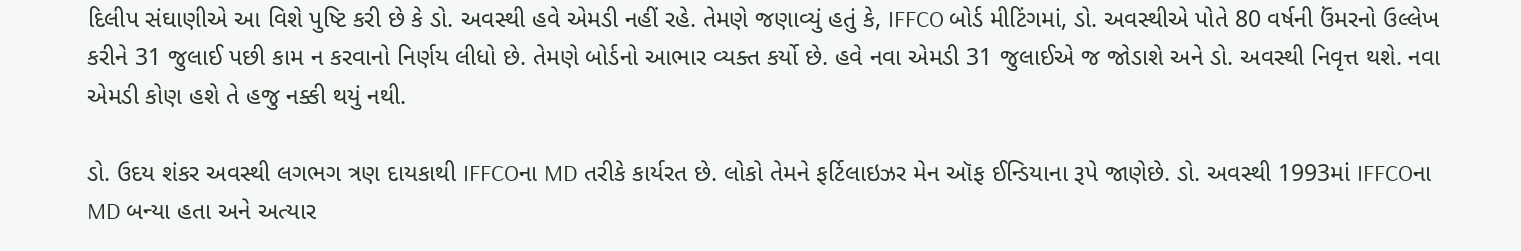દિલીપ સંઘાણીએ આ વિશે પુષ્ટિ કરી છે કે ડો. અવસ્થી હવે એમડી નહીં રહે. તેમણે જણાવ્યું હતું કે, IFFCO બોર્ડ મીટિંગમાં, ડો. અવસ્થીએ પોતે 80 વર્ષની ઉંમરનો ઉલ્લેખ કરીને 31 જુલાઈ પછી કામ ન કરવાનો નિર્ણય લીધો છે. તેમણે બોર્ડનો આભાર વ્યક્ત કર્યો છે. હવે નવા એમડી 31 જુલાઈએ જ જોડાશે અને ડો. અવસ્થી નિવૃત્ત થશે. નવા એમડી કોણ હશે તે હજુ નક્કી થયું નથી.

ડો. ઉદય શંકર અવસ્થી લગભગ ત્રણ દાયકાથી IFFCOના MD તરીકે કાર્યરત છે. લોકો તેમને ફર્ટિલાઇઝર મેન ઑફ ઈન્ડિયાના રૂપે જાણેછે. ડો. અવસ્થી 1993માં IFFCOના MD બન્યા હતા અને અત્યાર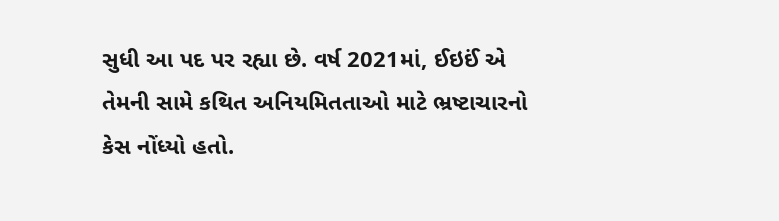સુધી આ પદ પર રહ્યા છે. વર્ષ 2021માં, ઈઇઈં એ તેમની સામે કથિત અનિયમિતતાઓ માટે ભ્રષ્ટાચારનો કેસ નોંધ્યો હતો.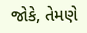જોકે, તેમણે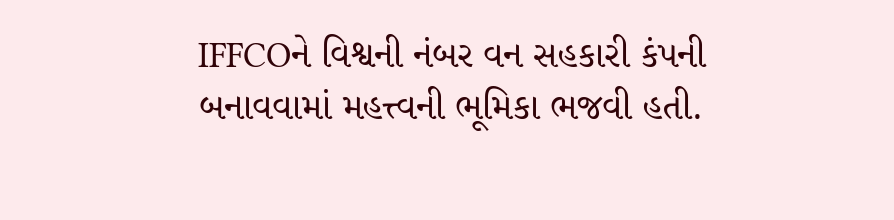IFFCOને વિશ્વની નંબર વન સહકારી કંપની બનાવવામાં મહત્ત્વની ભૂમિકા ભજવી હતી.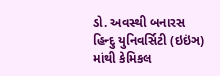ડો. અવસ્થી બનારસ હિન્દુ યુનિવર્સિટી (ઇઇંઞ) માંથી કેમિકલ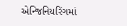એન્જિનિયરિંગમાં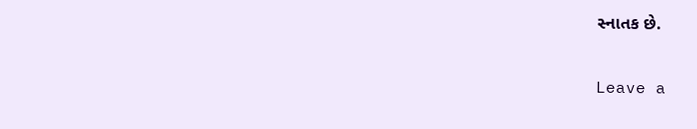સ્નાતક છે.

Leave a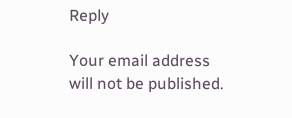Reply

Your email address will not be published.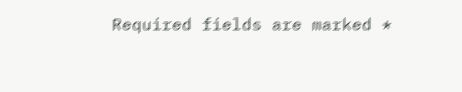Required fields are marked *